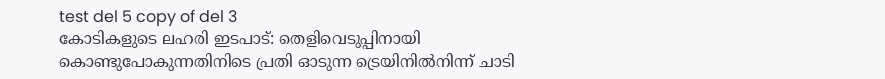test del 5 copy of del 3
കോടികളുടെ ലഹരി ഇടപാട്: തെളിവെടുപ്പിനായി കൊണ്ടുപോകുന്നതിനിടെ പ്രതി ഓടുന്ന ട്രെയിനിൽനിന്ന് ചാടി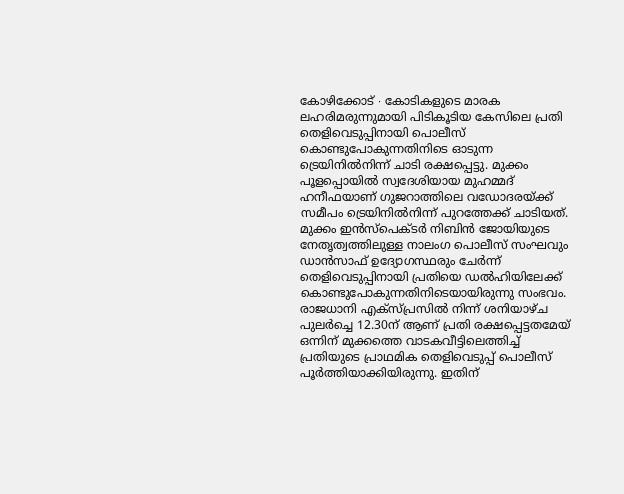കോഴിക്കോട് ∙ കോടികളുടെ മാരക ലഹരിമരുന്നുമായി പിടികൂടിയ കേസിലെ പ്രതി തെളിവെടുപ്പിനായി പൊലീസ് കൊണ്ടുപോകുന്നതിനിടെ ഓടുന്ന ട്രെയിനിൽനിന്ന് ചാടി രക്ഷപ്പെട്ടു. മുക്കം പൂളപ്പൊയിൽ സ്വദേശിയായ മുഹമ്മദ് ഹനീഫയാണ് ഗുജറാത്തിലെ വഡോദരയ്ക്ക് സമീപം ട്രെയിനിൽനിന്ന് പുറത്തേക്ക് ചാടിയത്. മുക്കം ഇൻസ്പെക്ടർ നിബിൻ ജോയിയുടെ നേതൃത്വത്തിലുള്ള നാലംഗ പൊലീസ് സംഘവും ഡാൻസാഫ് ഉദ്യോഗസ്ഥരും ചേർന്ന് തെളിവെടുപ്പിനായി പ്രതിയെ ഡൽഹിയിലേക്ക് കൊണ്ടുപോകുന്നതിനിടെയായിരുന്നു സംഭവം. രാജധാനി എക്സ്പ്രസിൽ നിന്ന് ശനിയാഴ്ച പുലർച്ചെ 12.30ന് ആണ് പ്രതി രക്ഷപ്പെട്ടതമേയ് ഒന്നിന് മുക്കത്തെ വാടകവീട്ടിലെത്തിച്ച് പ്രതിയുടെ പ്രാഥമിക തെളിവെടുപ്പ് പൊലീസ് പൂർത്തിയാക്കിയിരുന്നു. ഇതിന്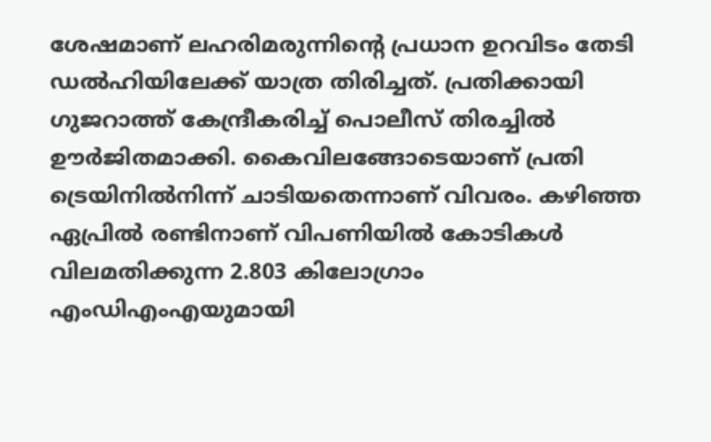ശേഷമാണ് ലഹരിമരുന്നിന്റെ പ്രധാന ഉറവിടം തേടി ഡൽഹിയിലേക്ക് യാത്ര തിരിച്ചത്. പ്രതിക്കായി ഗുജറാത്ത് കേന്ദ്രീകരിച്ച് പൊലീസ് തിരച്ചിൽ ഊർജിതമാക്കി. കൈവിലങ്ങോടെയാണ് പ്രതി ട്രെയിനിൽനിന്ന് ചാടിയതെന്നാണ് വിവരം. കഴിഞ്ഞ ഏപ്രിൽ രണ്ടിനാണ് വിപണിയിൽ കോടികൾ വിലമതിക്കുന്ന 2.803 കിലോഗ്രാം എംഡിഎംഎയുമായി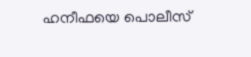ഹനീഫയെ പൊലീസ്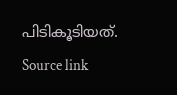പിടികൂടിയത്.
Source link